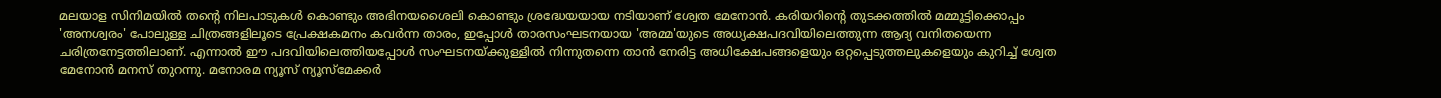മലയാള സിനിമയിൽ തന്റെ നിലപാടുകൾ കൊണ്ടും അഭിനയശൈലി കൊണ്ടും ശ്രദ്ധേയയായ നടിയാണ് ശ്വേത മേനോൻ. കരിയറിന്റെ തുടക്കത്തിൽ മമ്മൂട്ടിക്കൊപ്പം 'അനശ്വരം' പോലുള്ള ചിത്രങ്ങളിലൂടെ പ്രേക്ഷകമനം കവർന്ന താരം, ഇപ്പോൾ താരസംഘടനയായ 'അമ്മ'യുടെ അധ്യക്ഷപദവിയിലെത്തുന്ന ആദ്യ വനിതയെന്ന ചരിത്രനേട്ടത്തിലാണ്. എന്നാൽ ഈ പദവിയിലെത്തിയപ്പോൾ സംഘടനയ്ക്കുള്ളിൽ നിന്നുതന്നെ താൻ നേരിട്ട അധിക്ഷേപങ്ങളെയും ഒറ്റപ്പെടുത്തലുകളെയും കുറിച്ച് ശ്വേത മേനോൻ മനസ് തുറന്നു. മനോരമ ന്യൂസ് ന്യൂസ്മേക്കർ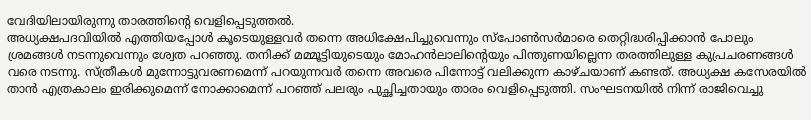വേദിയിലായിരുന്നു താരത്തിന്റെ വെളിപ്പെടുത്തൽ.
അധ്യക്ഷപദവിയിൽ എത്തിയപ്പോൾ കൂടെയുള്ളവർ തന്നെ അധിക്ഷേപിച്ചുവെന്നും സ്പോൺസർമാരെ തെറ്റിദ്ധരിപ്പിക്കാൻ പോലും ശ്രമങ്ങൾ നടന്നുവെന്നും ശ്വേത പറഞ്ഞു. തനിക്ക് മമ്മൂട്ടിയുടെയും മോഹൻലാലിന്റെയും പിന്തുണയില്ലെന്ന തരത്തിലുള്ള കുപ്രചരണങ്ങൾ വരെ നടന്നു. സ്ത്രീകൾ മുന്നോട്ടുവരണമെന്ന് പറയുന്നവർ തന്നെ അവരെ പിന്നോട്ട് വലിക്കുന്ന കാഴ്ചയാണ് കണ്ടത്. അധ്യക്ഷ കസേരയിൽ താൻ എത്രകാലം ഇരിക്കുമെന്ന് നോക്കാമെന്ന് പറഞ്ഞ് പലരും പുച്ഛിച്ചതായും താരം വെളിപ്പെടുത്തി. സംഘടനയിൽ നിന്ന് രാജിവെച്ചു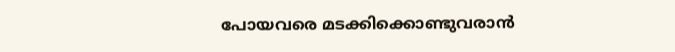പോയവരെ മടക്കിക്കൊണ്ടുവരാൻ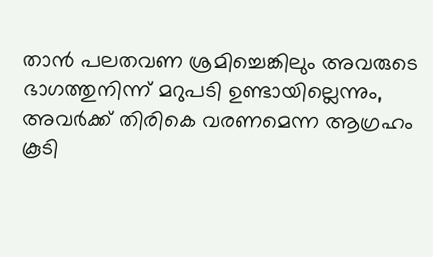താൻ പലതവണ ശ്രമിച്ചെങ്കിലും അവരുടെ ഭാഗത്തുനിന്ന് മറുപടി ഉണ്ടായില്ലെന്നും, അവർക്ക് തിരികെ വരണമെന്ന ആഗ്രഹം കൂടി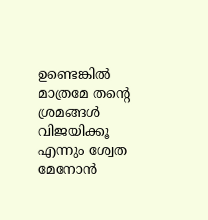ഉണ്ടെങ്കിൽ മാത്രമേ തന്റെ ശ്രമങ്ങൾ വിജയിക്കൂ എന്നും ശ്വേത മേനോൻ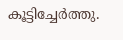കൂട്ടിച്ചേർത്തു.